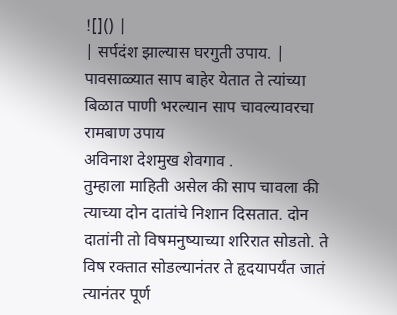![]() |
| सर्पदंश झाल्यास घरगुती उपाय. |
पावसाळ्यात साप बाहेर येतात ते त्यांच्या बिळात पाणी भरल्यान साप चावल्यावरचा रामबाण उपाय
अविनाश देशमुख शेवगाव .
तुम्हाला माहिती असेल की साप चावला की त्याच्या दोन दातांचे निशान दिसतात. दोन दातांनी तो विषमनुष्याच्या शरिरात सोडतो. ते विष रक्तात सोडल्यानंतर ते हृदयापर्यंत जातं त्यानंतर पूर्ण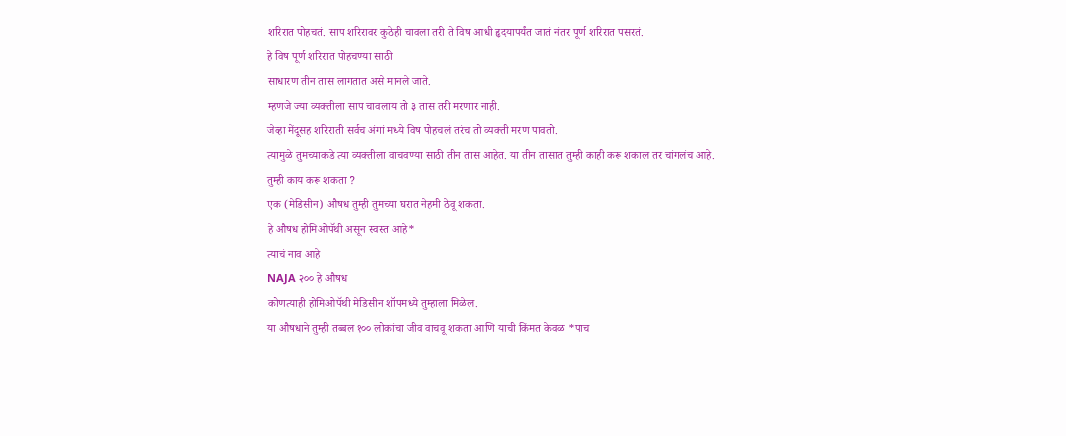शरिरात पोहचतं. साप शरिरावर कुठेही चावला तरी ते विष आधी हृदयापर्यंत जातं नंतर पूर्ण शरिरात पसरतं.
हे विष पूर्ण शरिरात पोहचण्या साठी
साधारण तीन तास लागतात असे मानले जाते.
म्हणजे ज्या व्यक्तीला साप चावलाय तो ३ तास तरी मरणार नाही.
जेव्हा मेंदूसह शरिराती सर्वच अंगां मध्ये विष पोहचलं तरंच तो व्यक्ती मरण पावतो.
त्यामुळे तुमच्याकडे त्या व्यक्तीला वाचवण्या साठी तीन तास आहेत. या तीन तासात तुम्ही काही करू शकाल तर चांगलंच आहे.
तुम्ही काय करू शकता ?
एक (मेडिसीन) औषध तुम्ही तुमच्या घरात नेहमी ठेवू शकता.
हे औषध होमिओपॅथी असून स्वस्त आहे*
त्याचं नाव आहे
NAJA २०० हे औषध
कोणत्याही होमिओपॅथी मेडिसीन शॉपमध्ये तुम्हाला मिळेल.
या औषधाने तुम्ही तब्बल १०० लोकांचा जीव वाचवू शकता आणि याची किंमत केवळ *पाच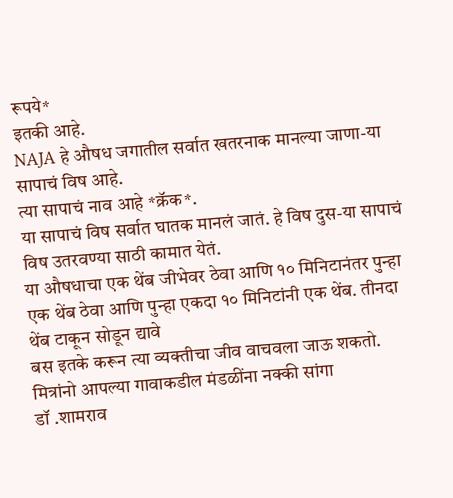रूपये*
इतकी आहे.
NAJA हे औषध जगातील सर्वात खतरनाक मानल्या जाणा-या सापाचं विष आहे.
त्या सापाचं नाव आहे *क्रॅक*.
या सापाचं विष सर्वात घातक मानलं जातं. हे विष दुस-या सापाचं विष उतरवण्या साठी कामात येतं.
या औषधाचा एक थेंब जीभेवर ठेवा आणि १० मिनिटानंतर पुन्हा एक थेंब ठेवा आणि पुन्हा एकदा १० मिनिटांनी एक थेंब. तीनदा थेंब टाकून सोडून द्यावे
बस इतके करून त्या व्यक्तीचा जीव वाचवला जाऊ शकतो.
मित्रांनो आपल्या गावाकडील मंडळींना नक्की सांगा
डॉ .शामराव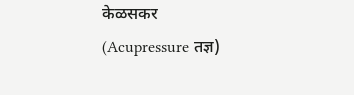केळसकर
(Acupressure तज्ञ)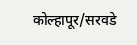कोल्हापूर/सरवडे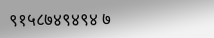९१५८७४९४९४ ७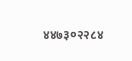४४७३०२२८४